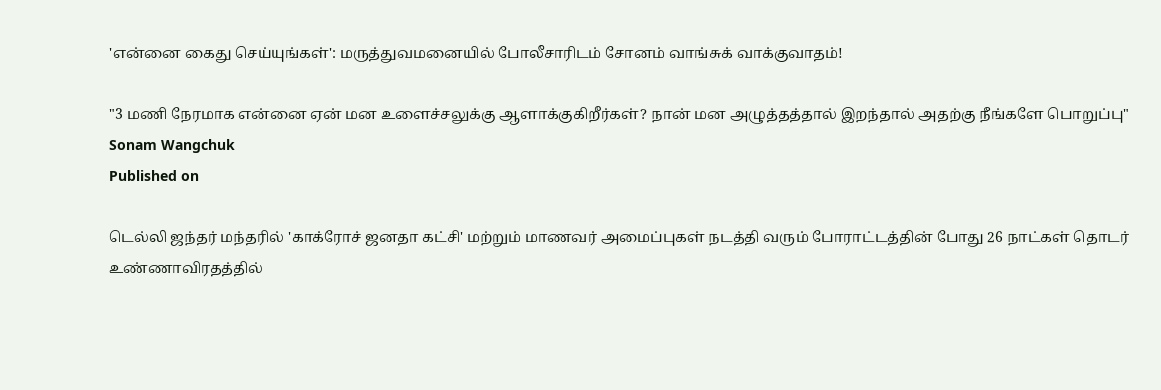'என்னை கைது செய்யுங்கள்': மருத்துவமனையில் போலீசாரிடம் சோனம் வாங்சுக் வாக்குவாதம்!

"3 மணி நேரமாக என்னை ஏன் மன உளைச்சலுக்கு ஆளாக்குகிறீர்கள்? நான் மன அழுத்தத்தால் இறந்தால் அதற்கு நீங்களே பொறுப்பு"
Sonam Wangchuk
Published on

டெல்லி ஜந்தர் மந்தரில் 'காக்ரோச் ஜனதா கட்சி' மற்றும் மாணவர் அமைப்புகள் நடத்தி வரும் போராட்டத்தின் போது 26 நாட்கள் தொடர் உண்ணாவிரதத்தில்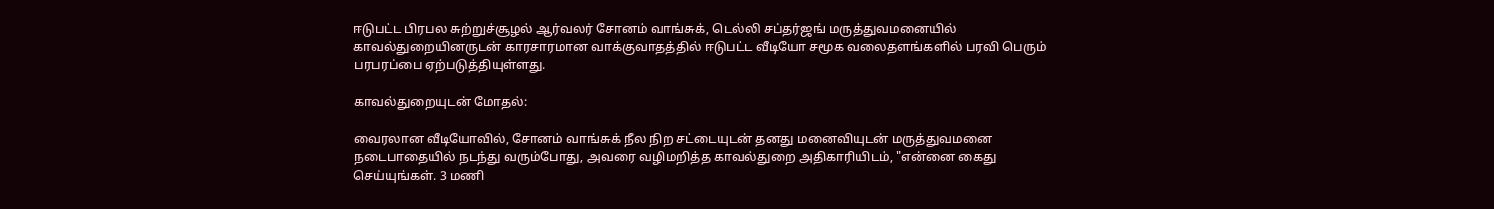ஈடுபட்ட பிரபல சுற்றுச்சூழல் ஆர்வலர் சோனம் வாங்சுக், டெல்லி சப்தர்ஜங் மருத்துவமனையில் காவல்துறையினருடன் காரசாரமான வாக்குவாதத்தில் ஈடுபட்ட வீடியோ சமூக வலைதளங்களில் பரவி பெரும் பரபரப்பை ஏற்படுத்தியுள்ளது.

காவல்துறையுடன் மோதல்:

வைரலான வீடியோவில், சோனம் வாங்சுக் நீல நிற சட்டையுடன் தனது மனைவியுடன் மருத்துவமனை நடைபாதையில் நடந்து வரும்போது, அவரை வழிமறித்த காவல்துறை அதிகாரியிடம், "என்னை கைது செய்யுங்கள். 3 மணி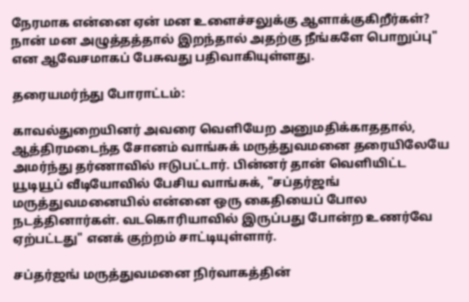நேரமாக என்னை ஏன் மன உளைச்சலுக்கு ஆளாக்குகிறீர்கள்? நான் மன அழுத்தத்தால் இறந்தால் அதற்கு நீங்களே பொறுப்பு" என ஆவேசமாகப் பேசுவது பதிவாகியுள்ளது.

தரையமர்ந்து போராட்டம்:

காவல்துறையினர் அவரை வெளியேற அனுமதிக்காததால், ஆத்திரமடைந்த சோனம் வாங்சுக் மருத்துவமனை தரையிலேயே அமர்ந்து தர்ணாவில் ஈடுபட்டார். பின்னர் தான் வெளியிட்ட யூடியூப் வீடியோவில் பேசிய வாங்சுக், "சப்தர்ஜங் மருத்துவமனையில் என்னை ஒரு கைதியைப் போல நடத்தினார்கள். வடகொரியாவில் இருப்பது போன்ற உணர்வே ஏற்பட்டது" எனக் குற்றம் சாட்டியுள்ளார்.

சப்தர்ஜங் மருத்துவமனை நிர்வாகத்தின்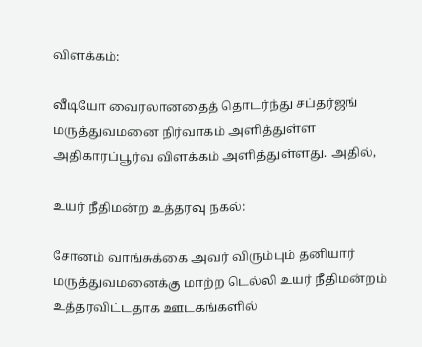விளக்கம்:

வீடியோ வைரலானதைத் தொடர்ந்து சப்தர்ஜங் மருத்துவமனை நிர்வாகம் அளித்துள்ள அதிகாரப்பூர்வ விளக்கம் அளித்துள்ளது. அதில்,

உயர் நீதிமன்ற உத்தரவு நகல்:

சோனம் வாங்சுக்கை அவர் விரும்பும் தனியார் மருத்துவமனைக்கு மாற்ற டெல்லி உயர் நீதிமன்றம் உத்தரவிட்டதாக ஊடகங்களில்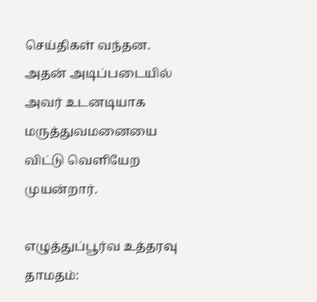செய்திகள் வந்தன. அதன் அடிப்படையில் அவர் உடனடியாக மருத்துவமனையை விட்டு வெளியேற முயன்றார்.

எழுத்துப்பூர்வ உத்தரவு தாமதம்: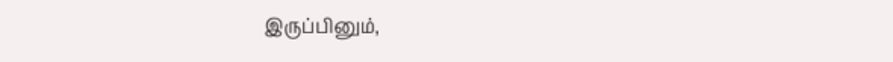இருப்பினும்,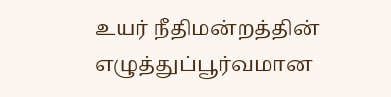உயர் நீதிமன்றத்தின் எழுத்துப்பூர்வமான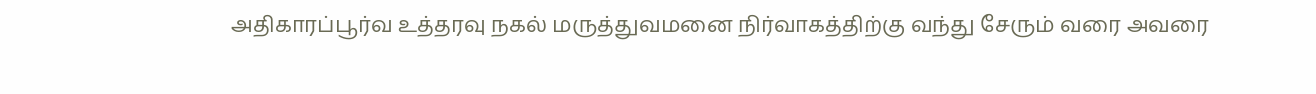அதிகாரப்பூர்வ உத்தரவு நகல் மருத்துவமனை நிர்வாகத்திற்கு வந்து சேரும் வரை அவரை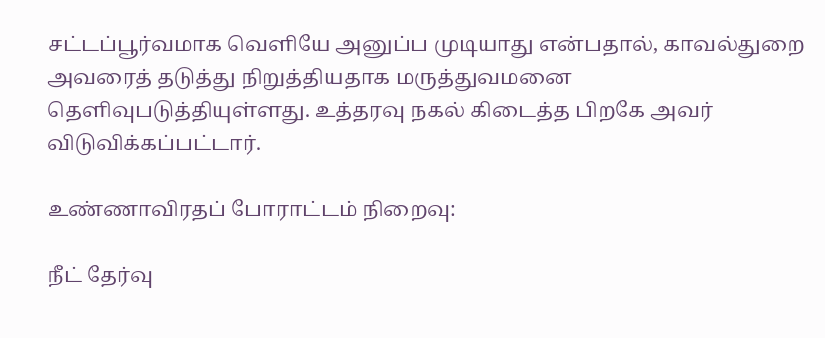சட்டப்பூர்வமாக வெளியே அனுப்ப முடியாது என்பதால், காவல்துறை அவரைத் தடுத்து நிறுத்தியதாக மருத்துவமனை தெளிவுபடுத்தியுள்ளது. உத்தரவு நகல் கிடைத்த பிறகே அவர் விடுவிக்கப்பட்டார்.

உண்ணாவிரதப் போராட்டம் நிறைவு:

நீட் தேர்வு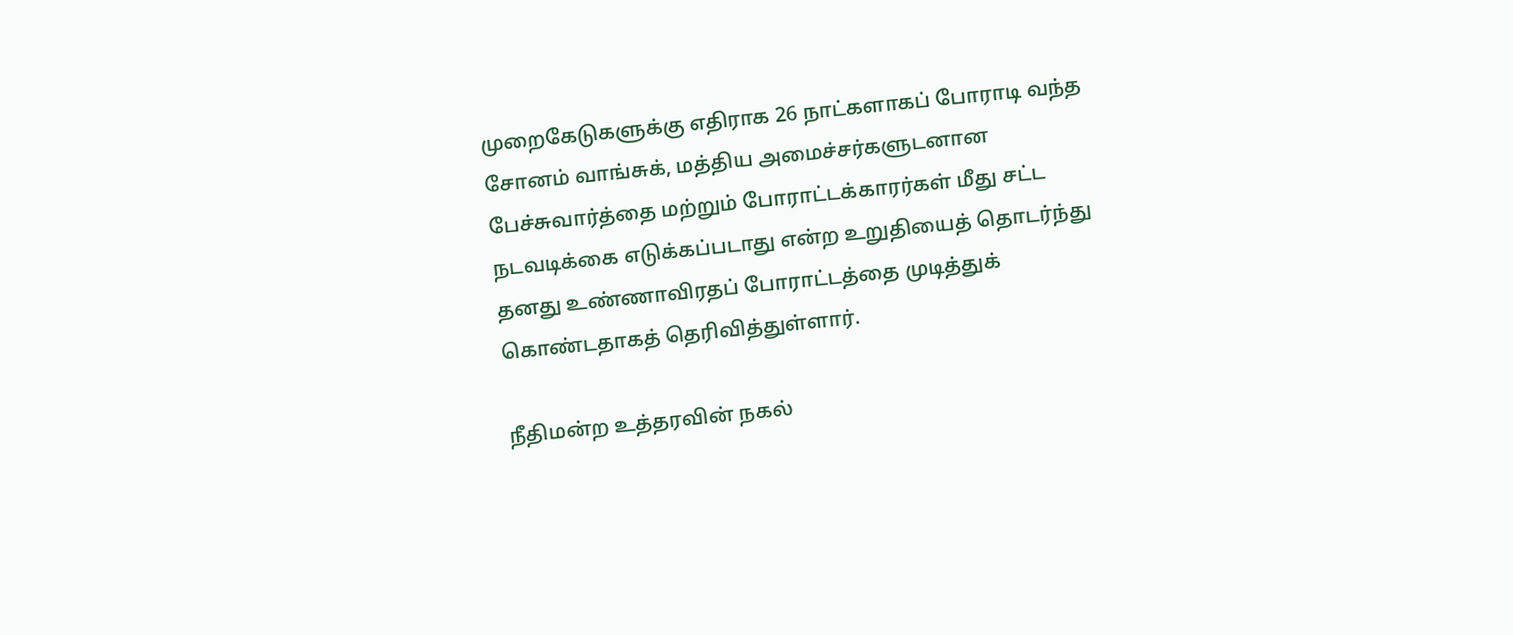முறைகேடுகளுக்கு எதிராக 26 நாட்களாகப் போராடி வந்த சோனம் வாங்சுக், மத்திய அமைச்சர்களுடனான பேச்சுவார்த்தை மற்றும் போராட்டக்காரர்கள் மீது சட்ட நடவடிக்கை எடுக்கப்படாது என்ற உறுதியைத் தொடர்ந்து தனது உண்ணாவிரதப் போராட்டத்தை முடித்துக் கொண்டதாகத் தெரிவித்துள்ளார்.

நீதிமன்ற உத்தரவின் நகல்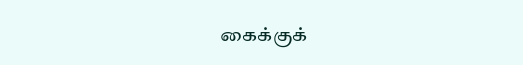கைக்குக்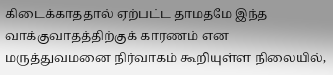கிடைக்காததால் ஏற்பட்ட தாமதமே இந்த வாக்குவாதத்திற்குக் காரணம் என மருத்துவமனை நிர்வாகம் கூறியுள்ள நிலையில்,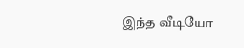இந்த வீடியோ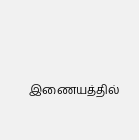இணையத்தில்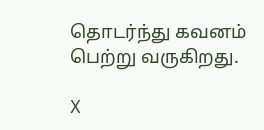தொடர்ந்து கவனம் பெற்று வருகிறது.

X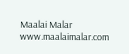Maalai Malar
www.maalaimalar.com